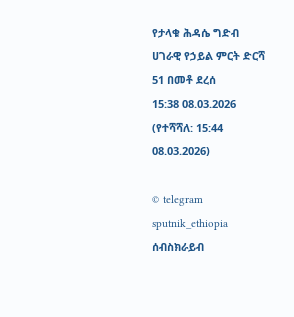የታላቁ ሕዳሴ ግድብ ሀገራዊ የኃይል ምርት ድርሻ 51 በመቶ ደረሰ
15:38 08.03.2026 (የተሻሻለ: 15:44 08.03.2026)

© telegram sputnik_ethiopia
ሰብስክራይብ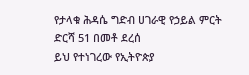የታላቁ ሕዳሴ ግድብ ሀገራዊ የኃይል ምርት ድርሻ 51 በመቶ ደረሰ
ይህ የተነገረው የኢትዮጵያ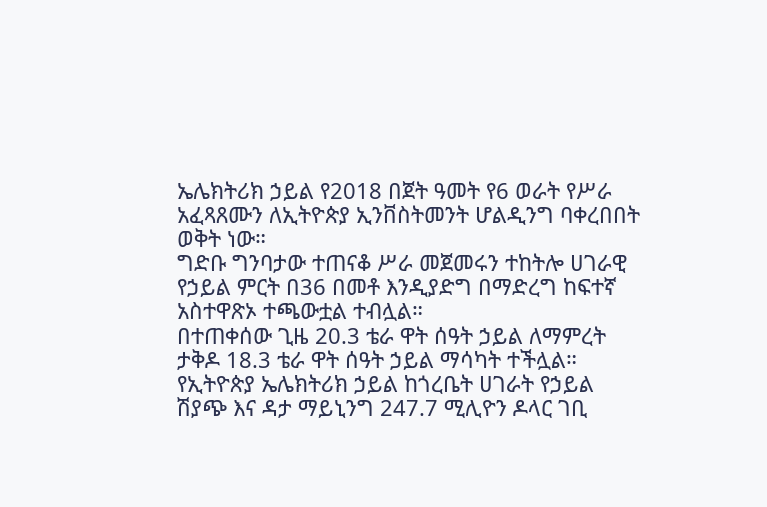ኤሌክትሪክ ኃይል የ2018 በጀት ዓመት የ6 ወራት የሥራ አፈጻጸሙን ለኢትዮጵያ ኢንቨስትመንት ሆልዲንግ ባቀረበበት ወቅት ነው።
ግድቡ ግንባታው ተጠናቆ ሥራ መጀመሩን ተከትሎ ሀገራዊ የኃይል ምርት በ36 በመቶ እንዲያድግ በማድረግ ከፍተኛ አስተዋጽኦ ተጫውቷል ተብሏል።
በተጠቀሰው ጊዜ 20.3 ቴራ ዋት ሰዓት ኃይል ለማምረት ታቅዶ 18.3 ቴራ ዋት ሰዓት ኃይል ማሳካት ተችሏል።
የኢትዮጵያ ኤሌክትሪክ ኃይል ከጎረቤት ሀገራት የኃይል ሽያጭ እና ዳታ ማይኒንግ 247.7 ሚሊዮን ዶላር ገቢ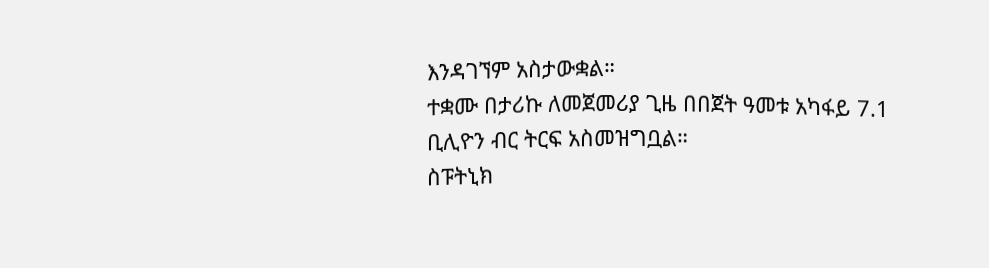እንዳገኘም አስታውቋል።
ተቋሙ በታሪኩ ለመጀመሪያ ጊዜ በበጀት ዓመቱ አካፋይ 7.1 ቢሊዮን ብር ትርፍ አስመዝግቧል።
ስፑትኒክ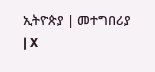ኢትዮጵያ | መተግበሪያ | X